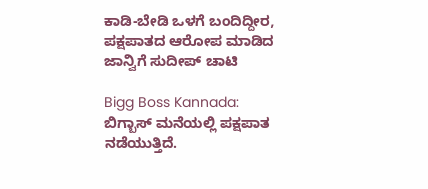ಕಾಡಿ-ಬೇಡಿ ಒಳಗೆ ಬಂದಿದ್ದೀರ, ಪಕ್ಷಪಾತದ ಆರೋಪ ಮಾಡಿದ ಜಾನ್ವಿಗೆ ಸುದೀಪ್ ಚಾಟಿ

Bigg Boss Kannada: ಬಿಗ್ಬಾಸ್ ಮನೆಯಲ್ಲಿ ಪಕ್ಷಪಾತ ನಡೆಯುತ್ತಿದೆ.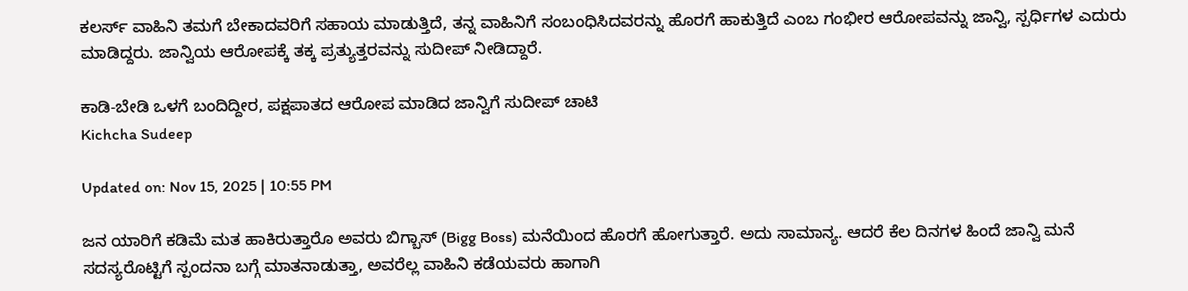ಕಲರ್ಸ್ ವಾಹಿನಿ ತಮಗೆ ಬೇಕಾದವರಿಗೆ ಸಹಾಯ ಮಾಡುತ್ತಿದೆ, ತನ್ನ ವಾಹಿನಿಗೆ ಸಂಬಂಧಿಸಿದವರನ್ನು ಹೊರಗೆ ಹಾಕುತ್ತಿದೆ ಎಂಬ ಗಂಭೀರ ಆರೋಪವನ್ನು ಜಾನ್ವಿ, ಸ್ಪರ್ಧಿಗಳ ಎದುರು ಮಾಡಿದ್ದರು. ಜಾನ್ವಿಯ ಆರೋಪಕ್ಕೆ ತಕ್ಕ ಪ್ರತ್ಯುತ್ತರವನ್ನು ಸುದೀಪ್ ನೀಡಿದ್ದಾರೆ.

ಕಾಡಿ-ಬೇಡಿ ಒಳಗೆ ಬಂದಿದ್ದೀರ, ಪಕ್ಷಪಾತದ ಆರೋಪ ಮಾಡಿದ ಜಾನ್ವಿಗೆ ಸುದೀಪ್ ಚಾಟಿ
Kichcha Sudeep

Updated on: Nov 15, 2025 | 10:55 PM

ಜನ ಯಾರಿಗೆ ಕಡಿಮೆ ಮತ ಹಾಕಿರುತ್ತಾರೊ ಅವರು ಬಿಗ್ಬಾಸ್ (Bigg Boss) ಮನೆಯಿಂದ ಹೊರಗೆ ಹೋಗುತ್ತಾರೆ. ಅದು ಸಾಮಾನ್ಯ. ಆದರೆ ಕೆಲ ದಿನಗಳ ಹಿಂದೆ ಜಾನ್ವಿ ಮನೆ ಸದಸ್ಯರೊಟ್ಟಿಗೆ ಸ್ಪಂದನಾ ಬಗ್ಗೆ ಮಾತನಾಡುತ್ತಾ, ಅವರೆಲ್ಲ ವಾಹಿನಿ ಕಡೆಯವರು ಹಾಗಾಗಿ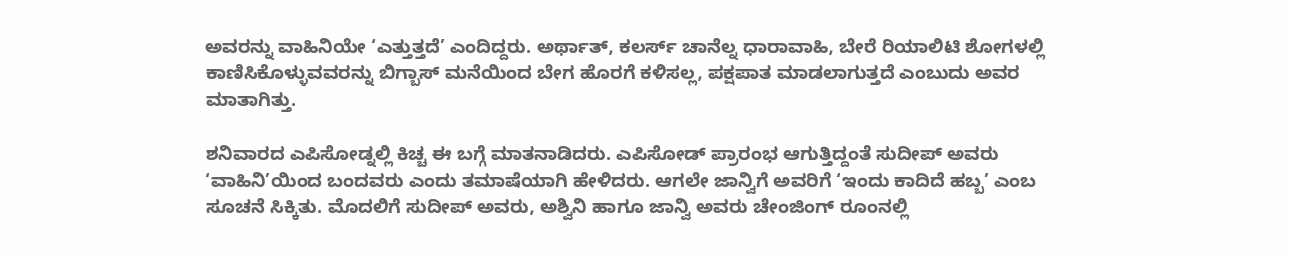ಅವರನ್ನು ವಾಹಿನಿಯೇ ‘ಎತ್ತುತ್ತದೆ’ ಎಂದಿದ್ದರು. ಅರ್ಥಾತ್, ಕಲರ್ಸ್ ಚಾನೆಲ್ನ ಧಾರಾವಾಹಿ, ಬೇರೆ ರಿಯಾಲಿಟಿ ಶೋಗಳಲ್ಲಿ ಕಾಣಿಸಿಕೊಳ್ಳುವವರನ್ನು ಬಿಗ್ಬಾಸ್ ಮನೆಯಿಂದ ಬೇಗ ಹೊರಗೆ ಕಳಿಸಲ್ಲ, ಪಕ್ಷಪಾತ ಮಾಡಲಾಗುತ್ತದೆ ಎಂಬುದು ಅವರ ಮಾತಾಗಿತ್ತು.

ಶನಿವಾರದ ಎಪಿಸೋಡ್ನಲ್ಲಿ ಕಿಚ್ಚ ಈ ಬಗ್ಗೆ ಮಾತನಾಡಿದರು. ಎಪಿಸೋಡ್ ಪ್ರಾರಂಭ ಆಗುತ್ತಿದ್ದಂತೆ ಸುದೀಪ್ ಅವರು ‘ವಾಹಿನಿ’ಯಿಂದ ಬಂದವರು ಎಂದು ತಮಾಷೆಯಾಗಿ ಹೇಳಿದರು. ಆಗಲೇ ಜಾನ್ವಿಗೆ ಅವರಿಗೆ ‘ಇಂದು ಕಾದಿದೆ ಹಬ್ಬ’ ಎಂಬ ಸೂಚನೆ ಸಿಕ್ಕಿತು. ಮೊದಲಿಗೆ ಸುದೀಪ್ ಅವರು, ಅಶ್ವಿನಿ ಹಾಗೂ ಜಾನ್ವಿ ಅವರು ಚೇಂಜಿಂಗ್ ರೂಂನಲ್ಲಿ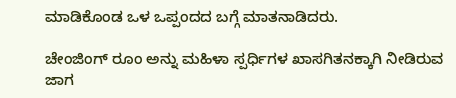ಮಾಡಿಕೊಂಡ ಒಳ ಒಪ್ಪಂದದ ಬಗ್ಗೆ ಮಾತನಾಡಿದರು.

ಚೇಂಜಿಂಗ್ ರೂಂ ಅನ್ನು ಮಹಿಳಾ ಸ್ಪರ್ಧಿಗಳ ಖಾಸಗಿತನಕ್ಕಾಗಿ ನೀಡಿರುವ ಜಾಗ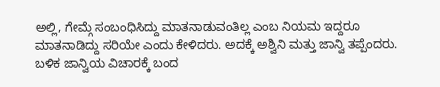ಅಲ್ಲಿ, ಗೇಮ್ಗೆ ಸಂಬಂಧಿಸಿದ್ದು ಮಾತನಾಡುವಂತಿಲ್ಲ ಎಂಬ ನಿಯಮ ಇದ್ದರೂ ಮಾತನಾಡಿದ್ದು ಸರಿಯೇ ಎಂದು ಕೇಳಿದರು. ಅದಕ್ಕೆ ಅಶ್ವಿನಿ ಮತ್ತು ಜಾನ್ವಿ ತಪ್ಪೆಂದರು. ಬಳಿಕ ಜಾನ್ವಿಯ ವಿಚಾರಕ್ಕೆ ಬಂದ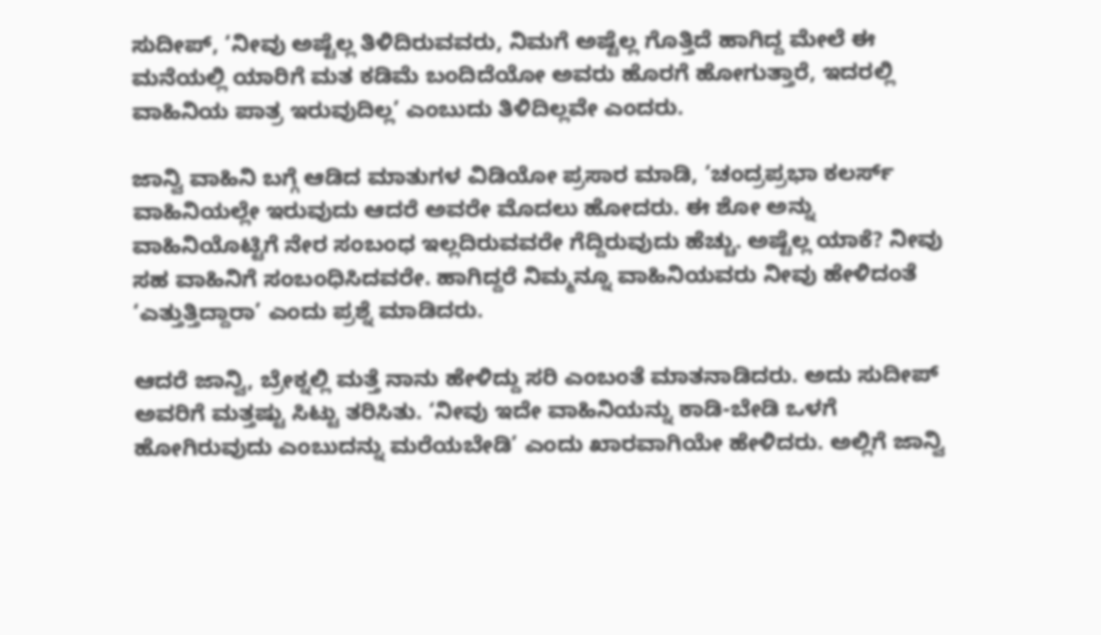ಸುದೀಪ್, ‘ನೀವು ಅಷ್ಟೆಲ್ಲ ತಿಳಿದಿರುವವರು, ನಿಮಗೆ ಅಷ್ಟೆಲ್ಲ ಗೊತ್ತಿದೆ ಹಾಗಿದ್ದ ಮೇಲೆ ಈ ಮನೆಯಲ್ಲಿ ಯಾರಿಗೆ ಮತ ಕಡಿಮೆ ಬಂದಿದೆಯೋ ಅವರು ಹೊರಗೆ ಹೋಗುತ್ತಾರೆ, ಇದರಲ್ಲಿ ವಾಹಿನಿಯ ಪಾತ್ರ ಇರುವುದಿಲ್ಲ’ ಎಂಬುದು ತಿಳಿದಿಲ್ಲವೇ ಎಂದರು.

ಜಾನ್ವಿ ವಾಹಿನಿ ಬಗ್ಗೆ ಆಡಿದ ಮಾತುಗಳ ವಿಡಿಯೋ ಪ್ರಸಾರ ಮಾಡಿ, ‘ಚಂದ್ರಪ್ರಭಾ ಕಲರ್ಸ್ ವಾಹಿನಿಯಲ್ಲೇ ಇರುವುದು ಆದರೆ ಅವರೇ ಮೊದಲು ಹೋದರು. ಈ ಶೋ ಅನ್ನು ವಾಹಿನಿಯೊಟ್ಟಿಗೆ ನೇರ ಸಂಬಂಧ ಇಲ್ಲದಿರುವವರೇ ಗೆದ್ದಿರುವುದು ಹೆಚ್ಚು. ಅಷ್ಟೆಲ್ಲ ಯಾಕೆ? ನೀವು ಸಹ ವಾಹಿನಿಗೆ ಸಂಬಂಧಿಸಿದವರೇ. ಹಾಗಿದ್ದರೆ ನಿಮ್ಮನ್ನೂ ವಾಹಿನಿಯವರು ನೀವು ಹೇಳಿದಂತೆ ‘ಎತ್ತುತ್ತಿದ್ದಾರಾ’ ಎಂದು ಪ್ರಶ್ನೆ ಮಾಡಿದರು.

ಆದರೆ ಜಾನ್ವಿ, ಬ್ರೇಕ್ನಲ್ಲಿ ಮತ್ತೆ ನಾನು ಹೇಳಿದ್ದು ಸರಿ ಎಂಬಂತೆ ಮಾತನಾಡಿದರು. ಅದು ಸುದೀಪ್ ಅವರಿಗೆ ಮತ್ತಷ್ಟು ಸಿಟ್ಟು ತರಿಸಿತು. ‘ನೀವು ಇದೇ ವಾಹಿನಿಯನ್ನು ಕಾಡಿ-ಬೇಡಿ ಒಳಗೆ ಹೋಗಿರುವುದು ಎಂಬುದನ್ನು ಮರೆಯಬೇಡಿ’ ಎಂದು ಖಾರವಾಗಿಯೇ ಹೇಳಿದರು. ಅಲ್ಲಿಗೆ ಜಾನ್ವಿ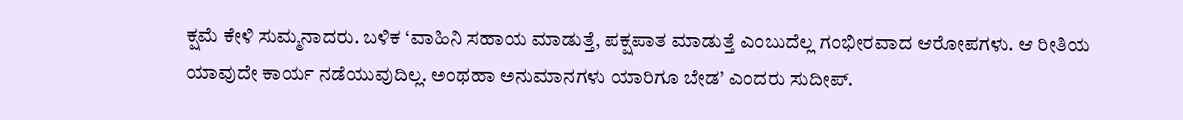ಕ್ಷಮೆ ಕೇಳಿ ಸುಮ್ಮನಾದರು. ಬಳಿಕ ‘ವಾಹಿನಿ ಸಹಾಯ ಮಾಡುತ್ತೆ, ಪಕ್ಷಪಾತ ಮಾಡುತ್ತೆ ಎಂಬುದೆಲ್ಲ ಗಂಭೀರವಾದ ಆರೋಪಗಳು. ಆ ರೀತಿಯ ಯಾವುದೇ ಕಾರ್ಯ ನಡೆಯುವುದಿಲ್ಲ. ಅಂಥಹಾ ಅನುಮಾನಗಳು ಯಾರಿಗೂ ಬೇಡ’ ಎಂದರು ಸುದೀಪ್.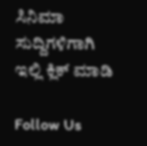ಸಿನಿಮಾ ಸುದ್ದಿಗಳಿಗಾಗಿ ಇಲ್ಲಿ ಕ್ಲಿಕ್ ಮಾಡಿ

Follow Us